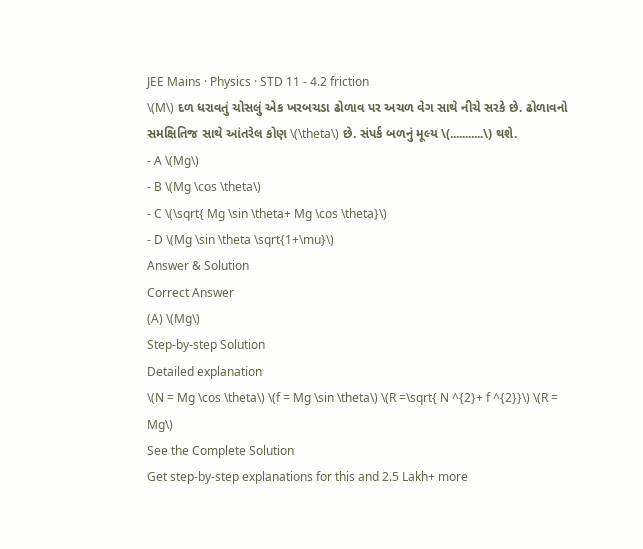JEE Mains · Physics · STD 11 - 4.2 friction
\(M\) દળ ધરાવતું ચોસલું એક ખરબચડા ઢોળાવ પર અચળ વેગ સાથે નીચે સરકે છે. ઢોળાવનો સમક્ષિતિજ સાથે આંતરેલ કોણ \(\theta\) છે. સંપર્ક બળનું મૂલ્ય \(...........\) થશે.
- A \(Mg\)
- B \(Mg \cos \theta\)
- C \(\sqrt{ Mg \sin \theta+ Mg \cos \theta}\)
- D \(Mg \sin \theta \sqrt{1+\mu}\)
Answer & Solution
Correct Answer
(A) \(Mg\)
Step-by-step Solution
Detailed explanation
\(N = Mg \cos \theta\) \(f = Mg \sin \theta\) \(R =\sqrt{ N ^{2}+ f ^{2}}\) \(R = Mg\)
See the Complete Solution
Get step-by-step explanations for this and 2.5 Lakh+ more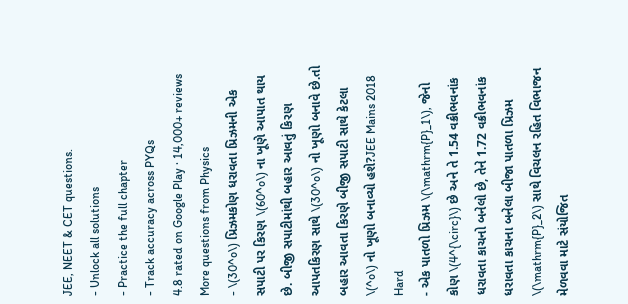JEE, NEET & CET questions.
- Unlock all solutions
- Practice the full chapter
- Track accuracy across PYQs
4.8 rated on Google Play · 14,000+ reviews
More questions from Physics
- \(30^o\) પ્રિઝમકોણ ધરાવતા પ્રિઝમની એક સપાટી પર કિરણ \(60^o\) ના ખૂણે આપાત થાય છે. બીજી સપાટીમાંથી બહાર આવતું કિરણ આપતકિરણ સાથે \(30^o\) નો ખૂણો બનાવે છે.તો બહાર આવતા કિરણે બીજી સપાટી સાથે કેટલા \(^o\) નો ખૂણો બનાવ્યો હશે?JEE Mains 2018 Hard
- એક પાતળો પ્રિઝમ \(\mathrm{P}_1\), જેનો કોણ \(4^{\circ}\) છે અને તે 1.54 વક્રીભવનાંક ધરાવતા કાચનો બનેલો છે, તેને 1.72 વક્રીભવનાંક ધરાવતા કાચના બનેલા બીજા પાતળા પ્રિઝમ \(\mathrm{P}_2\) સાથે વિચલન રહિત વિભાજન મેળવવા માટે સંયોજિત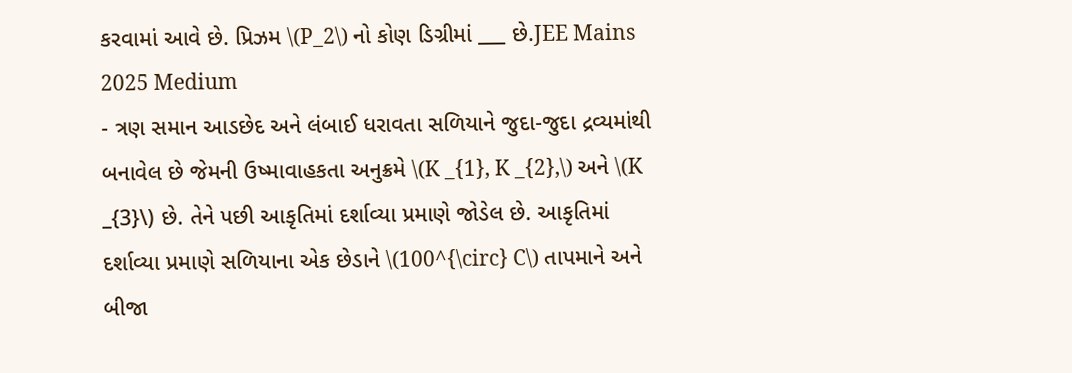કરવામાં આવે છે. પ્રિઝમ \(P_2\) નો કોણ ડિગ્રીમાં ___ છે.JEE Mains 2025 Medium
- ત્રણ સમાન આડછેદ અને લંબાઈ ધરાવતા સળિયાને જુદા-જુદા દ્રવ્યમાંથી બનાવેલ છે જેમની ઉષ્માવાહકતા અનુક્રમે \(K _{1}, K _{2},\) અને \(K _{3}\) છે. તેને પછી આકૃતિમાં દર્શાવ્યા પ્રમાણે જોડેલ છે. આકૃતિમાં દર્શાવ્યા પ્રમાણે સળિયાના એક છેડાને \(100^{\circ} C\) તાપમાને અને બીજા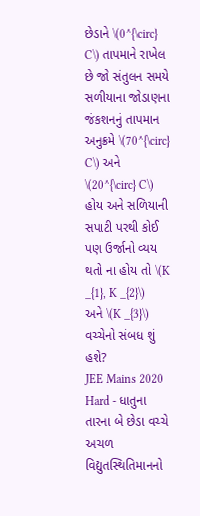છેડાને \(0^{\circ} C\) તાપમાને રાખેલ છે જો સંતુલન સમયે સળીયાના જોડાણના જંકશનનું તાપમાન અનુક્રમે \(70^{\circ} C\) અને \(20^{\circ} C\) હોય અને સળિયાની સપાટી પરથી કોઈ પણ ઉર્જાનો વ્યય થતો ના હોય તો \(K _{1}, K _{2}\) અને \(K _{3}\) વચ્ચેનો સંબધ શું હશે?
JEE Mains 2020 Hard - ધાતુના તારના બે છેડા વચ્ચે અચળ વિદ્યુતસ્થિતિમાનનો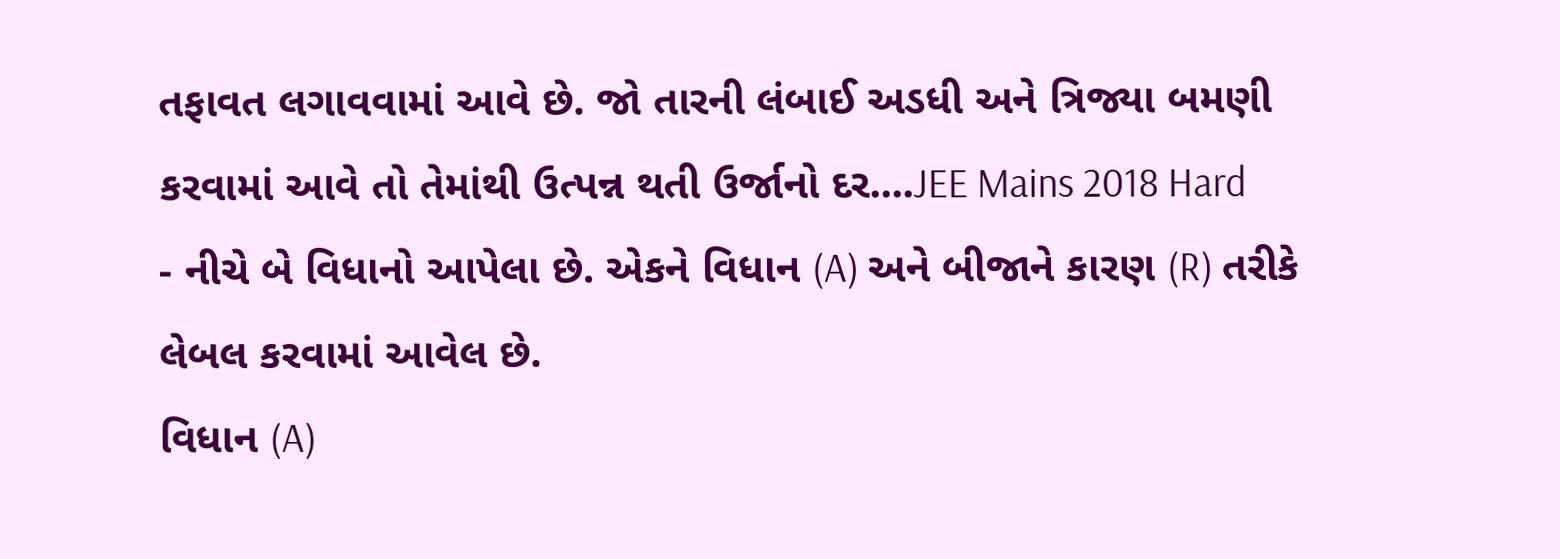તફાવત લગાવવામાં આવે છે. જો તારની લંબાઈ અડધી અને ત્રિજ્યા બમણી કરવામાં આવે તો તેમાંથી ઉત્પન્ન થતી ઉર્જાનો દર....JEE Mains 2018 Hard
- નીચે બે વિધાનો આપેલા છે. એકને વિધાન (A) અને બીજાને કારણ (R) તરીકે લેબલ કરવામાં આવેલ છે.
વિધાન (A)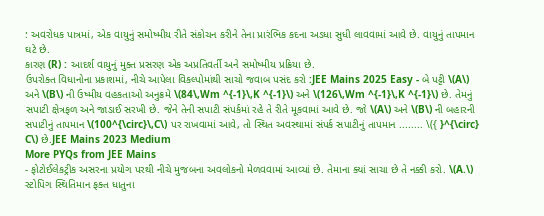: અવરોધક પાત્રમાં, એક વાયુનું સમોષ્મીય રીતે સંકોચન કરીને તેના પ્રારંભિક કદના અડધા સુધી લાવવામાં આવે છે. વાયુનું તાપમાન ઘટે છે.
કારણ (R) : આદર્શ વાયુનું મુક્ત પ્રસરણ એક અપ્રતિવર્તી અને સમોષ્મીય પ્રક્રિયા છે.
ઉપરોક્ત વિધાનોના પ્રકાશમાં, નીચે આપેલા વિકલ્પોમાંથી સાચો જવાબ પસંદ કરો :JEE Mains 2025 Easy - બે પટ્ટી \(A\) અને \(B\) ની ઉષ્મીય વહકતાઓ અનુક્રમે \(84\,Wm ^{-1}\,K ^{-1}\) અને \(126\,Wm ^{-1}\,K ^{-1}\) છે. તેમનું સપાટી ક્ષેત્રફળ અને જાડાઈ સરખી છે. જેને તેની સપાટી સંપર્કમાં રહે તે રીતે મૂકવામાં આવે છે. જો \(A\) અને \(B\) ની બહારની સપાટીનું તાપમાન \(100^{\circ}\,C\) પર રાખવામાં આવે, તો સ્થિત અવસ્થામાં સંપર્ક સપાટીનું તાપમાન ........ \({ }^{\circ} C\) છે.JEE Mains 2023 Medium
More PYQs from JEE Mains
- ફોટોઈલેકટ્રીક અસરના પ્રયોગ પરથી નીચે મુજબના અવલોકનો મેળવવામાં આવ્યાં છે. તેમાના ક્યાં સાચા છે તે નક્કી કરો. \(A.\) સ્ટોપિગ સ્થિતિમાન ફક્ત ધાતુના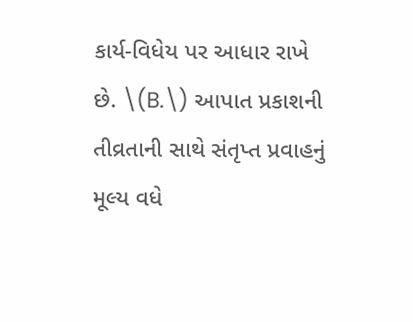કાર્ય-વિધેય પર આધાર રાખે છે. \(B.\) આપાત પ્રકાશની તીવ્રતાની સાથે સંતૃપ્ત પ્રવાહનું મૂલ્ય વધે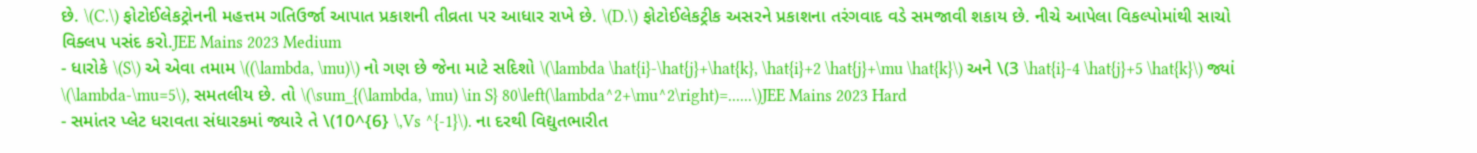છે. \(C.\) ફોટોઈલેકટ્રોનની મહત્તમ ગતિઉર્જા આપાત પ્રકાશની તીવ્રતા પર આધાર રાખે છે. \(D.\) ફોટોઈલેકટ્રીક અસરને પ્રકાશના તરંગવાદ વડે સમજાવી શકાય છે. નીચે આપેલા વિકલ્પોમાંથી સાચો વિક્લપ પસંદ કરો.JEE Mains 2023 Medium
- ધારોકે \(S\) એ એવા તમામ \((\lambda, \mu)\) નો ગણ છે જેના માટે સદિશો \(\lambda \hat{i}-\hat{j}+\hat{k}, \hat{i}+2 \hat{j}+\mu \hat{k}\) અને \(3 \hat{i}-4 \hat{j}+5 \hat{k}\) જ્યાં \(\lambda-\mu=5\), સમતલીય છે. તો \(\sum_{(\lambda, \mu) \in S} 80\left(\lambda^2+\mu^2\right)=......\)JEE Mains 2023 Hard
- સમાંતર પ્લેટ ધરાવતા સંધારકમાં જ્યારે તે \(10^{6} \,Vs ^{-1}\). ના દરથી વિદ્યુતભારીત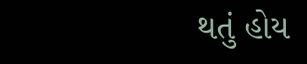થતું હોય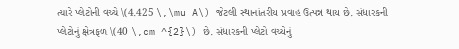ત્યારે પ્લેટોની વચ્ચે \(4.425 \,\mu A\) જેટલી સ્થાનાંતરીય પ્રવાહ ઉત્પન્ન થાય છે. સંધારકની પ્લેટોનું ક્ષેત્રફળ \(40 \,cm ^{2}\) છે. સંધારકની પ્લેટો વચ્યેનું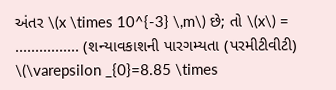અંતર \(x \times 10^{-3} \,m\) છે; તો \(x\) = ................ (શન્યાવકાશની પારગમ્યતા (પરમીટીવીટી) \(\varepsilon _{0}=8.85 \times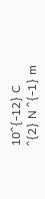10^{-12} C ^{2} N ^{-1} m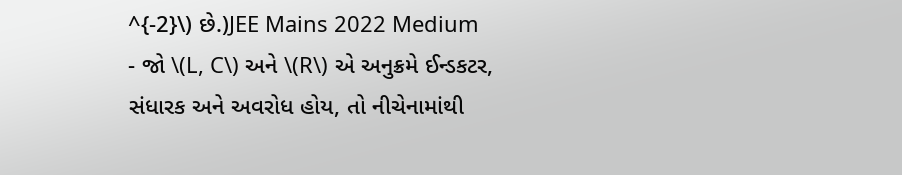^{-2}\) છે.)JEE Mains 2022 Medium
- જો \(L, C\) અને \(R\) એ અનુક્રમે ઈન્ડકટર, સંધારક અને અવરોધ હોય, તો નીચેનામાંથી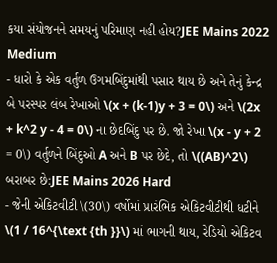કયા સંયોજનને સમયનું પરિમાણ નહી હોય?JEE Mains 2022 Medium
- ધારો કે એક વર્તુળ ઉગમબિંદુમાંથી પસાર થાય છે અને તેનું કેન્દ્ર બે પરસ્પર લંબ રેખાઓ \(x + (k-1)y + 3 = 0\) અને \(2x + k^2 y - 4 = 0\) ના છેદબિંદુ પર છે. જો રેખા \(x - y + 2 = 0\) વર્તુળને બિંદુઓ A અને B પર છેદે, તો \((AB)^2\) બરાબર છે:JEE Mains 2026 Hard
- જેની એકિટવીટી \(30\) વર્ષોમાં પ્રારંભિક એકિટવીટીથી ધટીને \(1 / 16^{\text {th }}\) માં ભાગની થાય, રેડિયો એકિટવ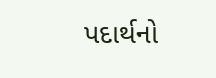પદાર્થનો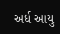અર્ધ આયુ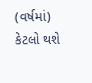(વર્ષમાં) કેટલો થશે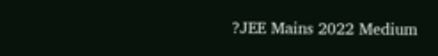?JEE Mains 2022 Medium